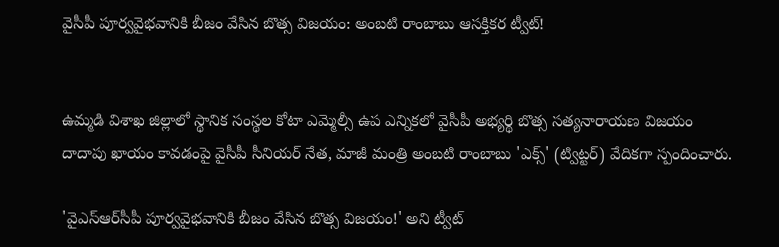వైసీపీ పూర్వవైభవానికి బీజం వేసిన బొత్స విజయం: అంబ‌టి రాంబాబు ఆస‌క్తిక‌ర ట్వీట్‌!


ఉమ్మ‌డి విశాఖ జిల్లాలో స్థానిక సంస్థ‌ల కోటా ఎమ్మెల్సీ ఉప ఎన్నిక‌లో వైసీపీ అభ్యర్థి బొత్స స‌త్య‌నారాయ‌ణ విజ‌యం దాదాపు ఖాయం కావ‌డంపై వైసీపీ సీనియ‌ర్ నేత‌, మాజీ మంత్రి అంబ‌టి రాంబాబు 'ఎక్స్' (ట్విట్ట‌ర్‌) వేదిక‌గా స్పందించారు.

'వైఎస్ఆర్‌సీపీ పూర్వవైభవానికి బీజం వేసిన బొత్స విజయం!' అని ట్వీట్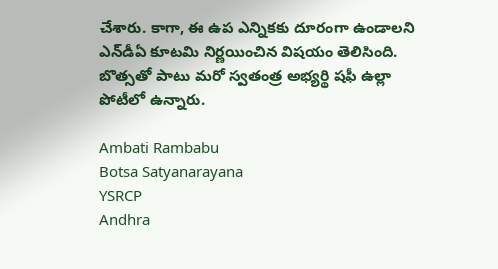చేశారు. కాగా, ఈ ఉప ఎన్నిక‌కు దూరంగా ఉండాల‌ని ఎన్‌డీఏ కూట‌మి నిర్ణ‌యించిన విష‌యం తెలిసింది. బొత్స‌తో పాటు మ‌రో స్వ‌తంత్ర అభ్య‌ర్థి ష‌ఫీ ఉల్లా పోటీలో ఉన్నారు.

Ambati Rambabu
Botsa Satyanarayana
YSRCP
Andhra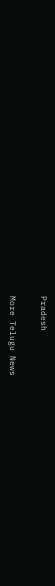Pradesh

More Telugu News